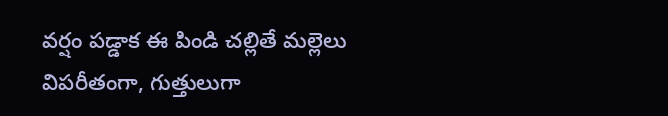వర్షం పడ్డాక ఈ పిండి చల్లితే మల్లెలు విపరీతంగా, గుత్తులుగా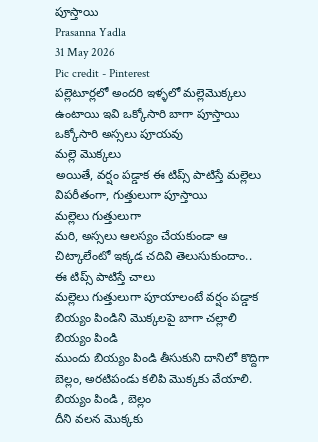పూస్తాయి
Prasanna Yadla
31 May 2026
Pic credit - Pinterest
పల్లెటూర్లలో అందరి ఇళ్ళలో మల్లెమొక్కలు ఉంటాయి ఇవి ఒక్కోసారి బాగా పూస్తాయి ఒక్కోసారి అస్సలు పూయవు
మల్లె మొక్కలు
అయితే, వర్షం పడ్డాక ఈ టిప్స్ పాటిస్తే మల్లెలు విపరీతంగా, గుత్తులుగా పూస్తాయి
మల్లెలు గుత్తులుగా
మరి, అస్సలు ఆలస్యం చేయకుండా ఆ చిట్కాలేంటో ఇక్కడ చదివి తెలుసుకుందాం..
ఈ టిప్స్ పాటిస్తే చాలు
మల్లెలు గుత్తులుగా పూయాలంటే వర్షం పడ్డాక బియ్యం పిండిని మొక్కలపై బాగా చల్లాలి
బియ్యం పిండి
ముందు బియ్యం పిండి తీసుకుని దానిలో కొద్దిగా బెల్లం, అరటిపండు కలిపి మొక్కకు వేయాలి.
బియ్యం పిండి , బెల్లం
దీని వలన మొక్కకు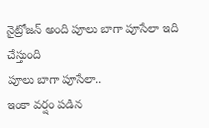నైట్రోజన్ అంది పూలు బాగా పూసేలా ఇది చేస్తుంది
పూలు బాగా పూసేలా..
ఇంకా వర్షం పడిన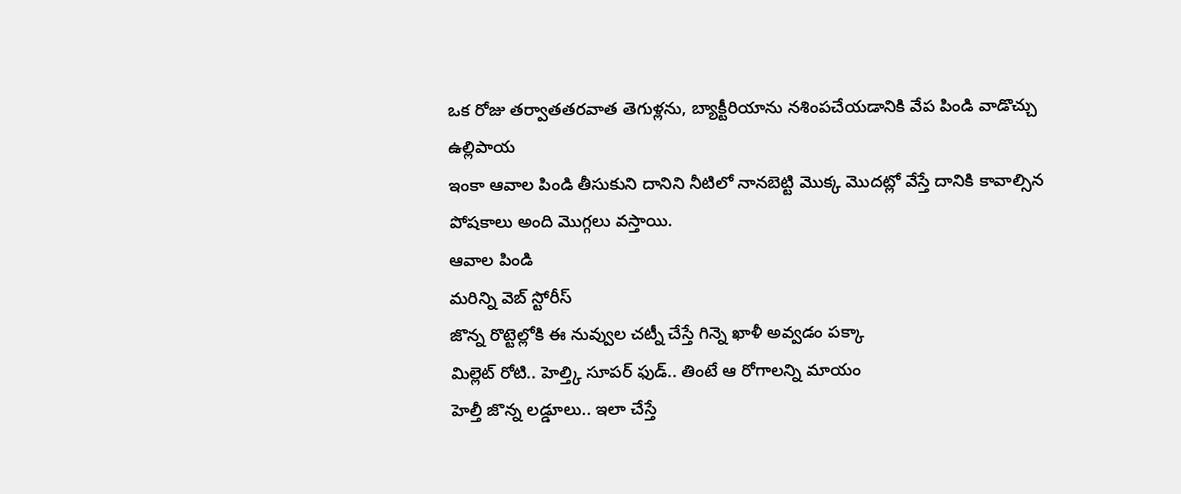ఒక రోజు తర్వాతతరవాత తెగుళ్లను, బ్యాక్టీరియాను నశింపచేయడానికి వేప పిండి వాడొచ్చు
ఉల్లిపాయ
ఇంకా ఆవాల పిండి తీసుకుని దానిని నీటిలో నానబెట్టి మొక్క మొదట్లో వేస్తే దానికి కావాల్సిన పోషకాలు అంది మొగ్గలు వస్తాయి.
ఆవాల పిండి
మరిన్ని వెబ్ స్టోరీస్
జొన్న రొట్టెల్లోకి ఈ నువ్వుల చట్నీ చేస్తే గిన్నె ఖాళీ అవ్వడం పక్కా
మిల్లెట్ రోటి.. హెల్త్కి సూపర్ ఫుడ్.. తింటే ఆ రోగాలన్ని మాయం
హెల్తీ జొన్న లడ్డూలు.. ఇలా చేస్తే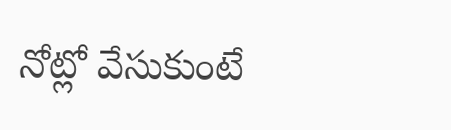నోట్లో వేసుకుంటే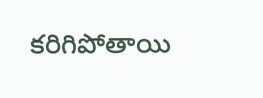కరిగిపోతాయి